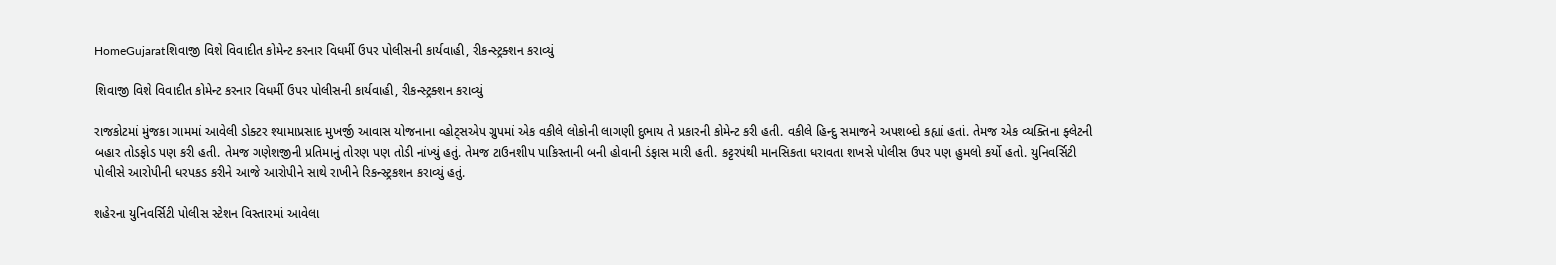HomeGujaratશિવાજી વિશે વિવાદીત કોમેન્ટ કરનાર વિધર્મી ઉપર પોલીસની કાર્યવાહી, રીકન્સ્ટ્રક્શન કરાવ્યું

શિવાજી વિશે વિવાદીત કોમેન્ટ કરનાર વિધર્મી ઉપર પોલીસની કાર્યવાહી, રીકન્સ્ટ્રક્શન કરાવ્યું

રાજકોટમાં મુંજકા ગામમાં આવેલી ડોક્ટર શ્યામાપ્રસાદ મુખર્જી આવાસ યોજનાના વ્હોટ્સએપ ગ્રુપમાં એક વકીલે લોકોની લાગણી દુભાય તે પ્રકારની કોમેન્ટ કરી હતી. વકીલે હિન્દુ સમાજને અપશબ્દો કહ્યાં હતાં. તેમજ એક વ્યક્તિના ફ્લેટની બહાર તોડફોડ પણ કરી હતી. તેમજ ગણેશજીની પ્રતિમાનું તોરણ પણ તોડી નાંખ્યું હતું. તેમજ ટાઉનશીપ પાકિસ્તાની બની હોવાની ડંફાસ મારી હતી. કટ્ટરપંથી માનસિકતા ધરાવતા શખસે પોલીસ ઉપર પણ હુમલો કર્યો હતો. યુનિવર્સિટી પોલીસે આરોપીની ધરપકડ કરીને આજે આરોપીને સાથે રાખીને રિકન્સ્ટ્રકશન કરાવ્યું હતું.

શહેરના યુનિવર્સિટી પોલીસ સ્ટેશન વિસ્તારમાં આવેલા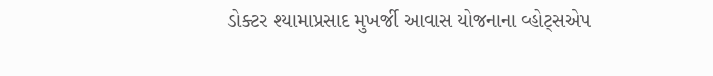ડોક્ટર શ્યામાપ્રસાદ મુખર્જી આવાસ યોજનાના વ્હોટ્સએપ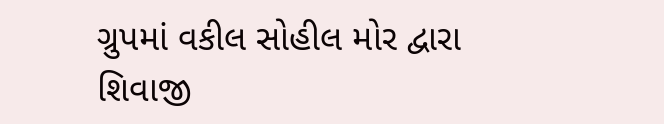ગ્રુપમાં વકીલ સોહીલ મોર દ્વારા શિવાજી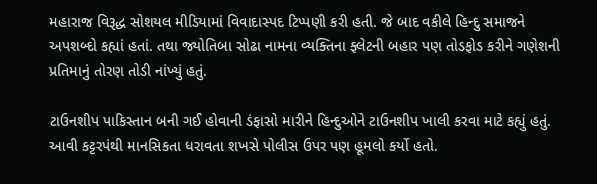મહારાજ વિરૂદ્ધ સોશયલ મીડિયામાં વિવાદાસ્પદ ટિપ્પણી કરી હતી. જે બાદ વકીલે હિન્દુ સમાજને અપશબ્દો કહ્યાં હતાં. તથા જ્યોતિબા સોઢા નામના વ્યક્તિના ફ્લેટની બહાર પણ તોડફોડ કરીને ગણેશની પ્રતિમાનું તોરણ તોડી નાંખ્યું હતું.

ટાઉનશીપ પાકિસ્તાન બની ગઈ હોવાની ડંફાસો મારીને હિન્દુઓને ટાઉનશીપ ખાલી કરવા માટે કહ્યું હતું. આવી કટ્ટરપંથી માનસિકતા ધરાવતા શખસે પોલીસ ઉપર પણ હૂમલો કર્યો હતો.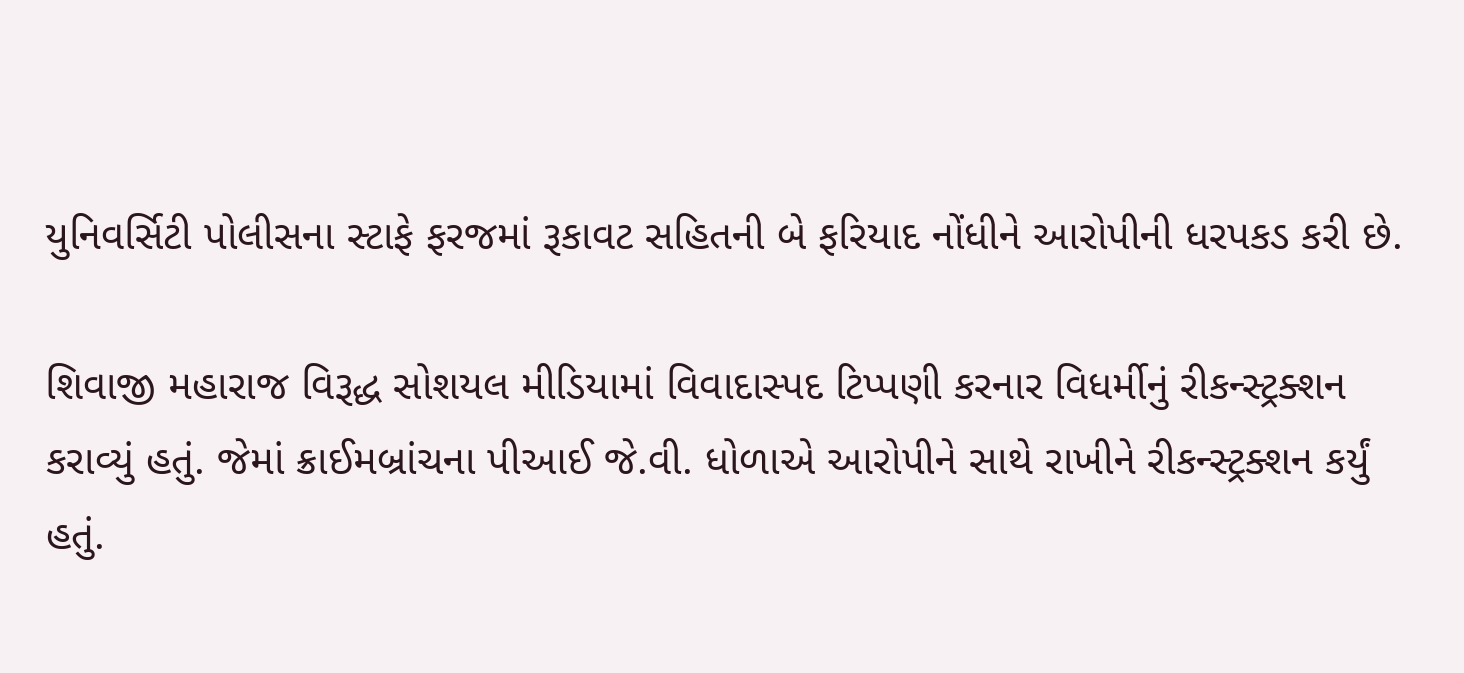યુનિવર્સિટી પોલીસના સ્ટાફે ફરજમાં રૂકાવટ સહિતની બે ફરિયાદ નોંધીને આરોપીની ધરપકડ કરી છે.

શિવાજી મહારાજ વિરૂદ્ધ સોશયલ મીડિયામાં વિવાદાસ્પદ ટિપ્પણી કરનાર વિધર્મીનું રીકન્સ્ટ્રક્શન કરાવ્યું હતું. જેમાં ક્રાઈમબ્રાંચના પીઆઈ જે.વી. ધોળાએ આરોપીને સાથે રાખીને રીકન્સ્ટ્રક્શન કર્યું હતું.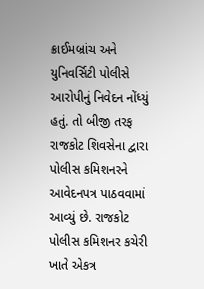ક્રાઈમબ્રાંચ અને યુનિવર્સિટી પોલીસે આરોપીનું નિવેદન નોંધ્યું હતું. તો બીજી તરફ રાજકોટ શિવસેના દ્વારા પોલીસ કમિશનરને આવેદનપત્ર પાઠવવામાં આવ્યું છે. રાજકોટ પોલીસ કમિશનર કચેરી ખાતે એકત્ર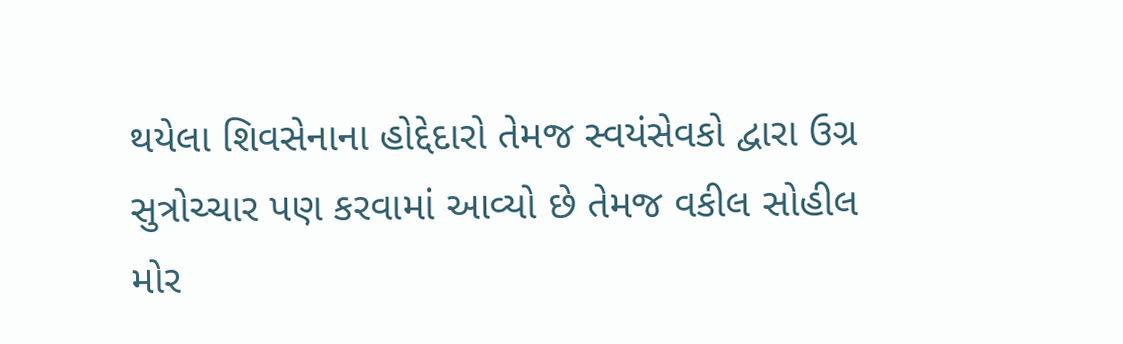થયેલા શિવસેનાના હોદ્દેદારો તેમજ સ્વયંસેવકો દ્વારા ઉગ્ર સુત્રોચ્ચાર પણ કરવામાં આવ્યો છે તેમજ વકીલ સોહીલ મોર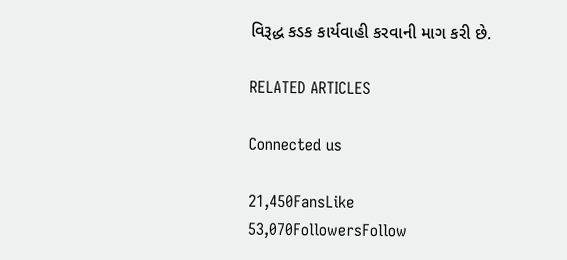વિરૂદ્ધ કડક કાર્યવાહી કરવાની માગ કરી છે.

RELATED ARTICLES

Connected us

21,450FansLike
53,070FollowersFollow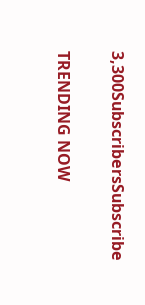3,300SubscribersSubscribe

TRENDING NOW